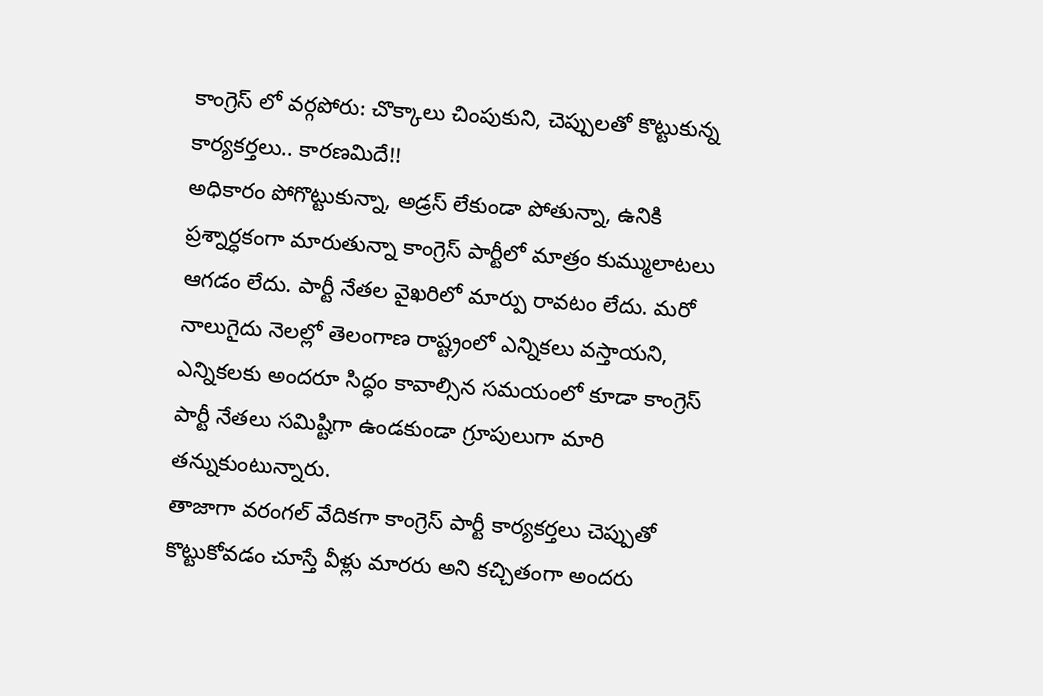కాంగ్రెస్ లో వర్గపోరు: చొక్కాలు చింపుకుని, చెప్పులతో కొట్టుకున్న కార్యకర్తలు.. కారణమిదే!!
అధికారం పోగొట్టుకున్నా, అడ్రస్ లేకుండా పోతున్నా, ఉనికి ప్రశ్నార్ధకంగా మారుతున్నా కాంగ్రెస్ పార్టీలో మాత్రం కుమ్ములాటలు ఆగడం లేదు. పార్టీ నేతల వైఖరిలో మార్పు రావటం లేదు. మరో నాలుగైదు నెలల్లో తెలంగాణ రాష్ట్రంలో ఎన్నికలు వస్తాయని, ఎన్నికలకు అందరూ సిద్ధం కావాల్సిన సమయంలో కూడా కాంగ్రెస్ పార్టీ నేతలు సమిష్టిగా ఉండకుండా గ్రూపులుగా మారి తన్నుకుంటున్నారు.
తాజాగా వరంగల్ వేదికగా కాంగ్రెస్ పార్టీ కార్యకర్తలు చెప్పుతో కొట్టుకోవడం చూస్తే వీళ్లు మారరు అని కచ్చితంగా అందరు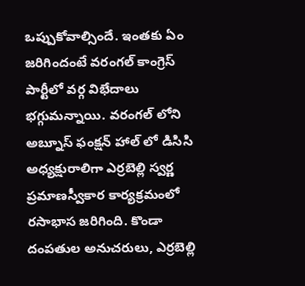ఒప్పుకోవాల్సిందే. ఇంతకు ఏం జరిగిందంటే వరంగల్ కాంగ్రెస్ పార్టీలో వర్గ విభేదాలు భగ్గుమన్నాయి. వరంగల్ లోని అబ్నూస్ ఫంక్షన్ హాల్ లో డిసిసి అధ్యక్షురాలిగా ఎర్రబెల్లి స్వర్ణ ప్రమాణస్వీకార కార్యక్రమంలో రసాభాస జరిగింది. కొండా దంపతుల అనుచరులు, ఎర్రబెల్లి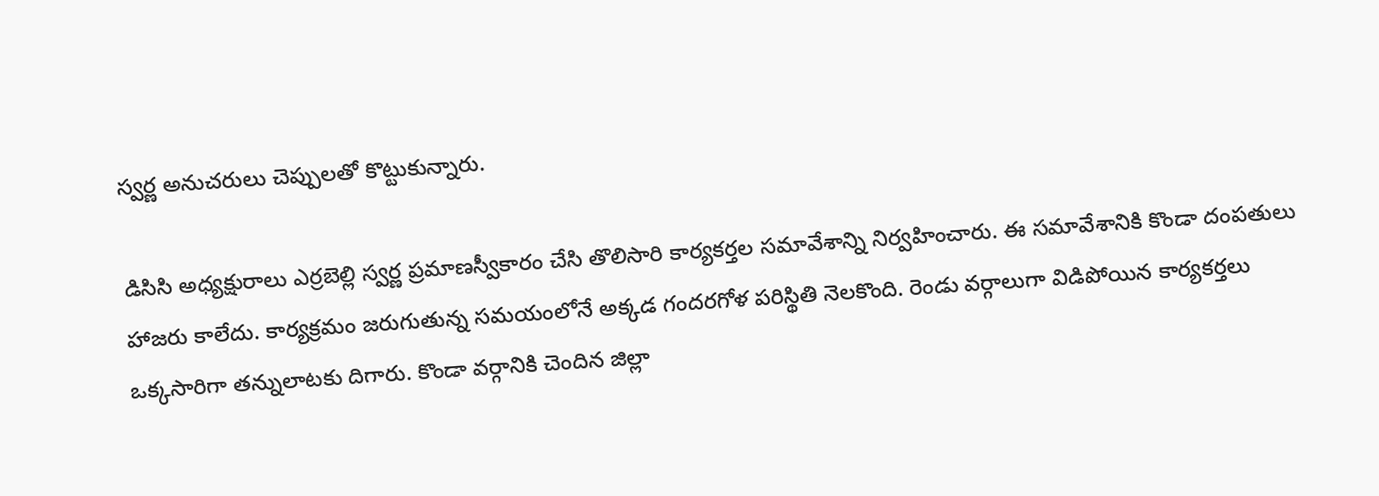స్వర్ణ అనుచరులు చెప్పులతో కొట్టుకున్నారు.

డిసిసి అధ్యక్షురాలు ఎర్రబెల్లి స్వర్ణ ప్రమాణస్వీకారం చేసి తొలిసారి కార్యకర్తల సమావేశాన్ని నిర్వహించారు. ఈ సమావేశానికి కొండా దంపతులు హాజరు కాలేదు. కార్యక్రమం జరుగుతున్న సమయంలోనే అక్కడ గందరగోళ పరిస్థితి నెలకొంది. రెండు వర్గాలుగా విడిపోయిన కార్యకర్తలు ఒక్కసారిగా తన్నులాటకు దిగారు. కొండా వర్గానికి చెందిన జిల్లా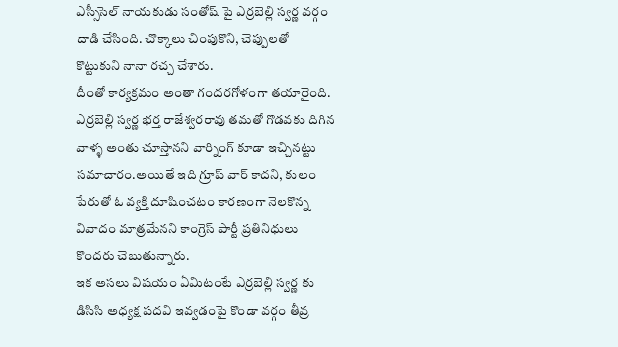ఎస్సీసెల్ నాయకుడు సంతోష్ పై ఎర్రబెల్లి స్వర్ణ వర్గం దాడి చేసింది. చొక్కాలు చింపుకొని, చెప్పులతో కొట్టుకుని నానా రచ్చ చేశారు.
దీంతో కార్యక్రమం అంతా గందరగోళంగా తయారైంది. ఎర్రబెల్లి స్వర్ణ భర్త రాజేశ్వరరావు తమతో గొడవకు దిగిన వాళ్ళ అంతు చూస్తానని వార్నింగ్ కూడా ఇచ్చినట్టు సమాచారం.అయితే ఇది గ్రూప్ వార్ కాదని, కులం పేరుతో ఓ వ్యక్తి దూషించటం కారణంగా నెలకొన్న వివాదం మాత్రమేనని కాంగ్రెస్ పార్టీ ప్రతినిధులు కొందరు చెబుతున్నారు.
ఇక అసలు విషయం ఏమిటంటే ఎర్రబెల్లి స్వర్ణ కు డిసిసి అధ్యక్ష పదవి ఇవ్వడంపై కొండా వర్గం తీవ్ర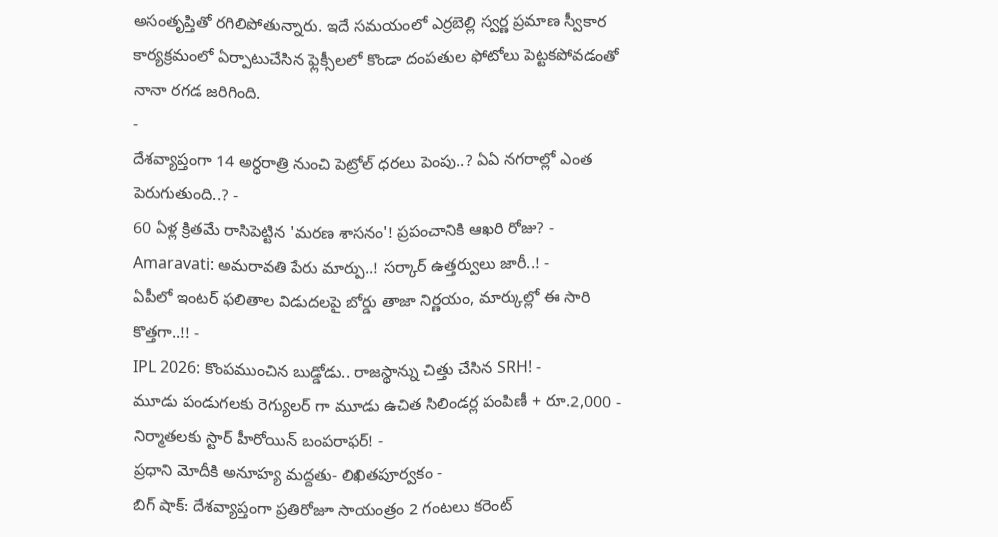అసంతృప్తితో రగిలిపోతున్నారు. ఇదే సమయంలో ఎర్రబెల్లి స్వర్ణ ప్రమాణ స్వీకార కార్యక్రమంలో ఏర్పాటుచేసిన ఫ్లెక్సీలలో కొండా దంపతుల ఫోటోలు పెట్టకపోవడంతో నానా రగడ జరిగింది.
-
దేశవ్యాప్తంగా 14 అర్ధరాత్రి నుంచి పెట్రోల్ ధరలు పెంపు..? ఏఏ నగరాల్లో ఎంత పెరుగుతుంది..? -
60 ఏళ్ల క్రితమే రాసిపెట్టిన 'మరణ శాసనం'! ప్రపంచానికి ఆఖరి రోజు? -
Amaravati: అమరావతి పేరు మార్పు..! సర్కార్ ఉత్తర్వులు జారీ..! -
ఏపీలో ఇంటర్ ఫలితాల విడుదలపై బోర్డు తాజా నిర్ణయం, మార్కుల్లో ఈ సారి కొత్తగా..!! -
IPL 2026: కొంపముంచిన బుడ్డోడు.. రాజస్థాన్ను చిత్తు చేసిన SRH! -
మూడు పండుగలకు రెగ్యులర్ గా మూడు ఉచిత సిలిండర్ల పంపిణీ + రూ.2,000 -
నిర్మాతలకు స్టార్ హీరోయిన్ బంపరాఫర్! -
ప్రధాని మోదీకి అనూహ్య మద్దతు- లిఖితపూర్వకం -
బిగ్ షాక్: దేశవ్యాప్తంగా ప్రతిరోజూ సాయంత్రం 2 గంటలు కరెంట్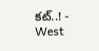కట్..! -
West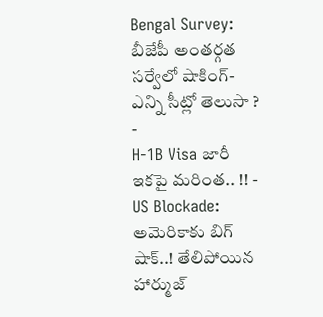Bengal Survey: బీజేపీ అంతర్గత సర్వేలో షాకింగ్- ఎన్ని సీట్లో తెలుసా ? -
H-1B Visa జారీ ఇకపై మరింత.. !! -
US Blockade: అమెరికాకు బిగ్ షాక్..! తేలిపోయిన హార్ముజ్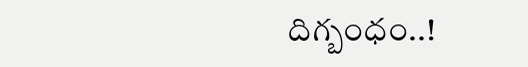దిగ్బంధం..!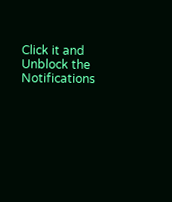Click it and Unblock the Notifications